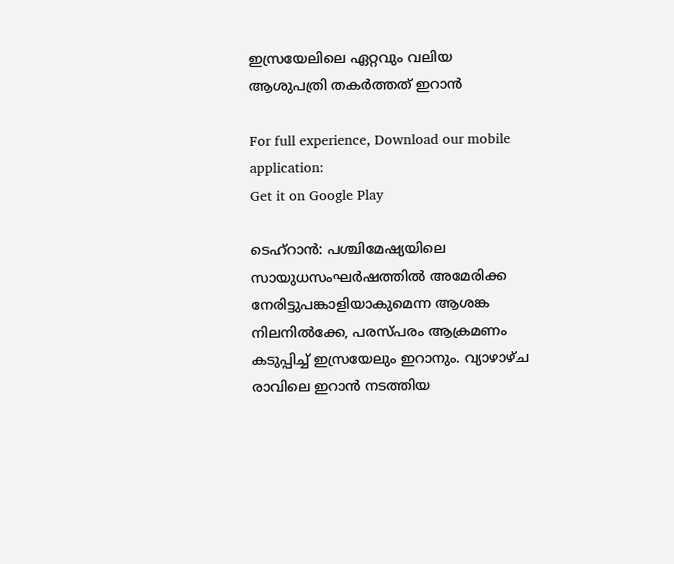ഇസ്രയേലിലെ ഏറ്റവും വലിയ ആശുപത്രി തകർത്തത് ഇറാൻ

For full experience, Download our mobile application:
Get it on Google Play

ടെഹ്‌റാൻ: പശ്ചിമേഷ്യയിലെ സായുധസംഘർഷത്തിൽ അമേരിക്ക നേരിട്ടുപങ്കാളിയാകുമെന്ന ആശങ്ക നിലനിൽക്കേ, പരസ്പരം ആക്രമണം കടുപ്പിച്ച് ഇസ്രയേലും ഇറാനും. വ്യാഴാഴ്ച രാവിലെ ഇറാൻ നടത്തിയ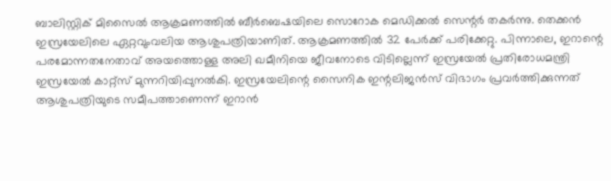ബാലിസ്റ്റിക് മിസൈൽ ആക്രമണത്തിൽ ബീർബെഷയിലെ സൊറോക മെഡിക്കൽ സെന്റർ തകർന്നു. തെക്കൻ ഇസ്രയേലിലെ ഏറ്റവുംവലിയ ആശുപത്രിയാണിത്. ആക്രമണത്തിൽ 32 പേർക്ക് പരിക്കേറ്റു. പിന്നാലെ, ഇറാന്റെ പരമോന്നതനേതാവ് അയത്തൊള്ള അലി ഖമീനിയെ ജീവനോടെ വിടില്ലെന്ന് ഇസ്രയേൽ പ്രതിരോധമന്ത്രി ഇസ്രയേൽ കാറ്റ്‌സ് മുന്നറിയിപ്പുനൽകി. ഇസ്രയേലിന്റെ സൈനിക ഇന്റലിജൻസ് വിഭാഗം പ്രവർത്തിക്കുന്നത് ആശുപത്രിയുടെ സമീപത്താണെന്ന് ഇറാൻ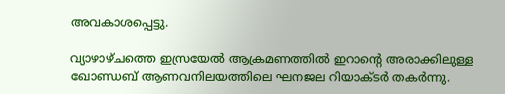അവകാശപ്പെട്ടു.

വ്യാഴാഴ്ചത്തെ ഇസ്രയേൽ ആക്രമണത്തിൽ ഇറാന്റെ അരാക്കിലുള്ള ഖോണ്ഡബ് ആണവനിലയത്തിലെ ഘനജല റിയാക്ടർ തകർന്നു.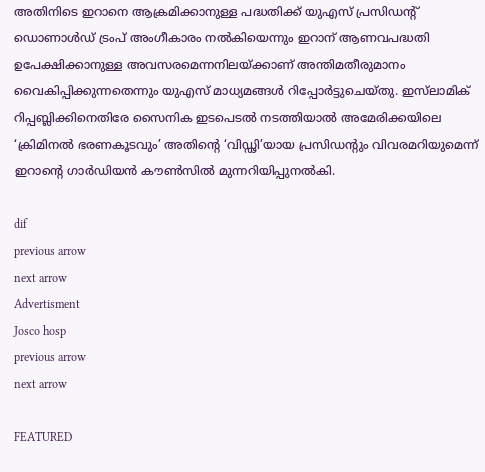അതിനിടെ ഇറാനെ ആക്രമിക്കാനുള്ള പദ്ധതിക്ക് യുഎസ് പ്രസിഡന്റ് ഡൊണാൾഡ് ട്രംപ് അംഗീകാരം നൽകിയെന്നും ഇറാന് ആണവപദ്ധതി ഉപേക്ഷിക്കാനുള്ള അവസരമെന്നനിലയ്ക്കാണ് അന്തിമതീരുമാനം വൈകിപ്പിക്കുന്നതെന്നും യുഎസ് മാധ്യമങ്ങൾ റിപ്പോർട്ടുചെയ്തു. ഇസ്‍ലാമിക് റിപ്പബ്ലിക്കിനെതിരേ സൈനിക ഇടപെടൽ നടത്തിയാൽ അമേരിക്കയിലെ ‘ക്രിമിനൽ ഭരണകൂടവും’ അതിന്റെ ‘വിഡ്ഢി’യായ പ്രസിഡന്റും വിവരമറിയുമെന്ന് ഇറാന്റെ ഗാർഡിയൻ കൗൺസിൽ മുന്നറിയിപ്പുനൽകി.

dif
previous arrow
next arrow
Advertisment
Josco hosp
previous arrow
next arrow

FEATURED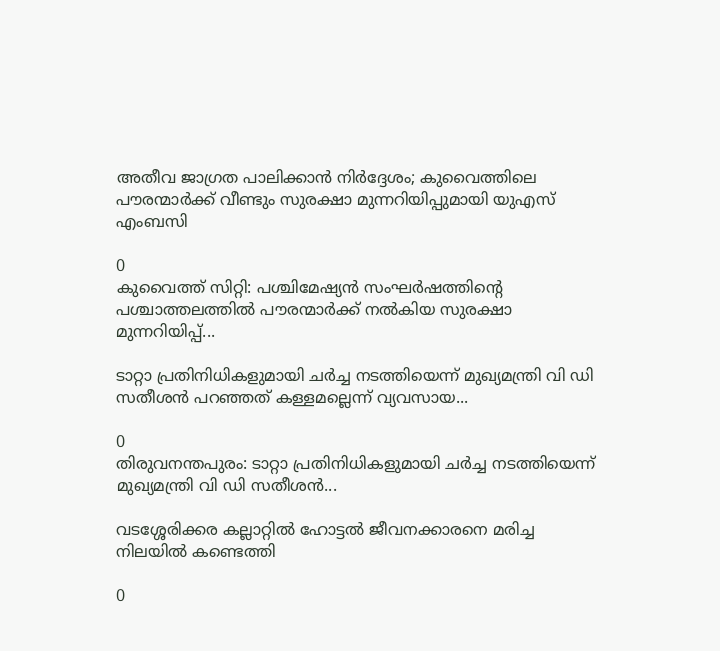അതീവ ജാഗ്രത പാലിക്കാൻ നിർദ്ദേശം; കുവൈത്തിലെ പൗരന്മാർക്ക് വീണ്ടും സുരക്ഷാ മുന്നറിയിപ്പുമായി യുഎസ് എംബസി

0
കുവൈത്ത് സിറ്റി: പശ്ചിമേഷ്യൻ സംഘർഷത്തിന്‍റെ പശ്ചാത്തലത്തിൽ പൗരന്മാർക്ക് നൽകിയ സുരക്ഷാ മുന്നറിയിപ്പ്...

ടാറ്റാ പ്രതിനിധികളുമായി ചർച്ച നടത്തിയെന്ന് മുഖ്യമന്ത്രി വി ഡി സതീശൻ പറഞ്ഞത് കള്ളമല്ലെന്ന് വ്യവസായ...

0
തിരുവനന്തപുരം: ടാറ്റാ പ്രതിനിധികളുമായി ചർച്ച നടത്തിയെന്ന് മുഖ്യമന്ത്രി വി ഡി സതീശൻ...

വടശ്ശേരിക്കര കല്ലാറ്റിൽ ഹോട്ടൽ ജീവനക്കാരനെ മരിച്ച നിലയിൽ കണ്ടെത്തി

0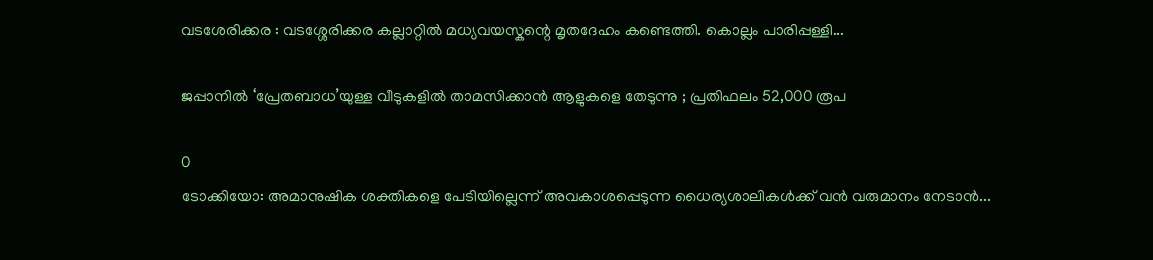വടശേരിക്കര : വടശ്ശേരിക്കര കല്ലാറ്റിൽ മധ്യവയസ്കന്റെ മൃതദേഹം കണ്ടെത്തി. കൊല്ലം പാരിപ്പള്ളി...

ജപ്പാനിൽ ‘പ്രേതബാധ’യുള്ള വീടുകളിൽ താമസിക്കാൻ ആളുകളെ തേടുന്നു ; പ്രതിഫലം 52,000 രൂപ

0
ടോക്കിയോ: അമാനുഷിക ശക്തികളെ പേടിയില്ലെന്ന് അവകാശപ്പെടുന്ന ധൈര്യശാലികൾക്ക് വൻ വരുമാനം നേടാൻ...